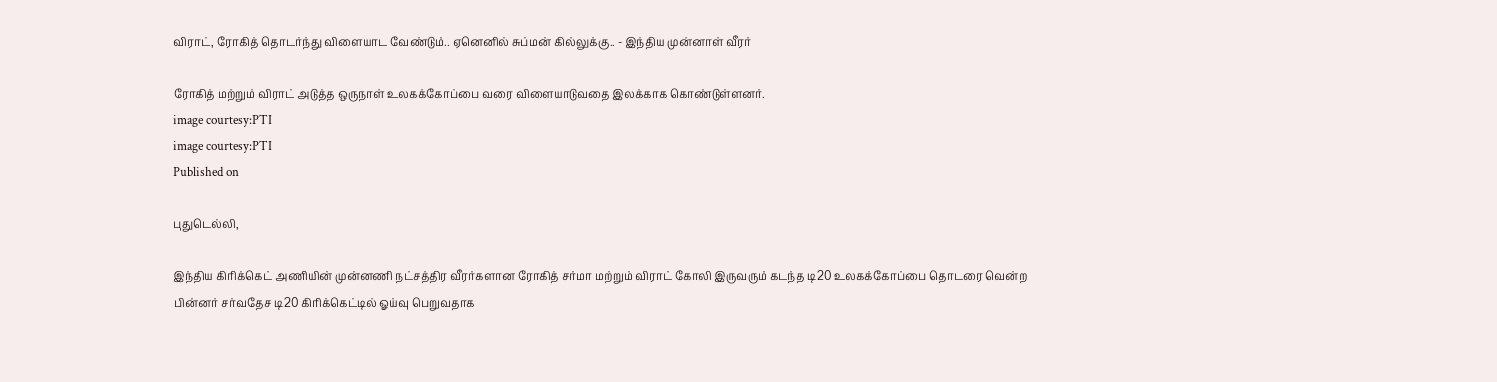விராட், ரோகித் தொடர்ந்து விளையாட வேண்டும்.. ஏனெனில் சுப்மன் கில்லுக்கு.. - இந்திய முன்னாள் வீரர்

ரோகித் மற்றும் விராட் அடுத்த ஒருநாள் உலகக்கோப்பை வரை விளையாடுவதை இலக்காக கொண்டுள்ளனர்.
image courtesy:PTI
image courtesy:PTI
Published on

புதுடெல்லி,

இந்திய கிரிக்கெட் அணியின் முன்னணி நட்சத்திர வீரர்களான ரோகித் சர்மா மற்றும் விராட் கோலி இருவரும் கடந்த டி20 உலகக்கோப்பை தொடரை வென்ற பின்னர் சர்வதேச டி20 கிரிக்கெட்டில் ஓய்வு பெறுவதாக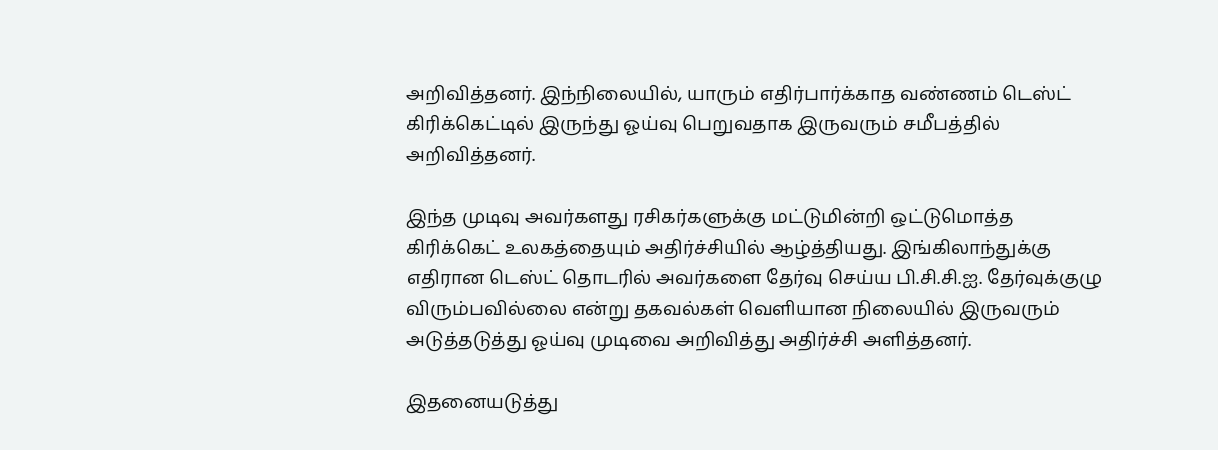அறிவித்தனர். இந்நிலையில், யாரும் எதிர்பார்க்காத வண்ணம் டெஸ்ட் கிரிக்கெட்டில் இருந்து ஓய்வு பெறுவதாக இருவரும் சமீபத்தில் அறிவித்தனர்.

இந்த முடிவு அவர்களது ரசிகர்களுக்கு மட்டுமின்றி ஒட்டுமொத்த கிரிக்கெட் உலகத்தையும் அதிர்ச்சியில் ஆழ்த்தியது. இங்கிலாந்துக்கு எதிரான டெஸ்ட் தொடரில் அவர்களை தேர்வு செய்ய பி.சி.சி.ஐ. தேர்வுக்குழு விரும்பவில்லை என்று தகவல்கள் வெளியான நிலையில் இருவரும் அடுத்தடுத்து ஓய்வு முடிவை அறிவித்து அதிர்ச்சி அளித்தனர்.

இதனையடுத்து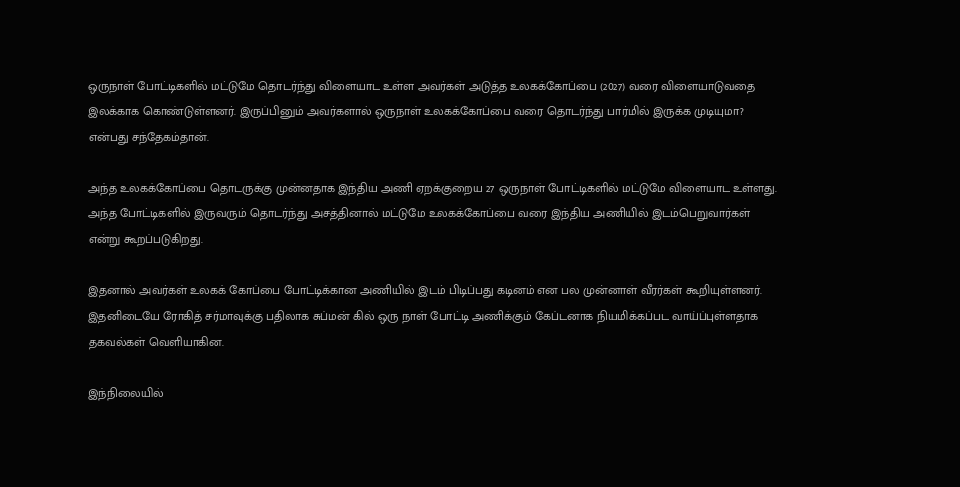ஒருநாள் போட்டிகளில் மட்டுமே தொடர்ந்து விளையாட உள்ள அவர்கள் அடுத்த உலகக்கோப்பை (2027) வரை விளையாடுவதை இலக்காக கொண்டுள்ளனர். இருப்பினும் அவர்களால் ஒருநாள் உலகக்கோப்பை வரை தொடர்ந்து பார்மில் இருக்க முடியுமா? என்பது சந்தேகம்தான்.

அந்த உலகக்கோப்பை தொடருக்கு முன்னதாக இந்திய அணி ஏறக்குறைய 27 ஒருநாள் போட்டிகளில் மட்டுமே விளையாட உள்ளது. அந்த போட்டிகளில் இருவரும் தொடர்ந்து அசத்தினால் மட்டுமே உலகக்கோப்பை வரை இந்திய அணியில் இடம்பெறுவார்கள் என்று கூறப்படுகிறது.

இதனால் அவர்கள் உலகக் கோப்பை போட்டிக்கான அணியில் இடம் பிடிப்பது கடினம் என பல முன்னாள் வீரர்கள் கூறியுள்ளனர். இதனிடையே ரோகித் சர்மாவுக்கு பதிலாக சுப்மன் கில் ஒரு நாள் போட்டி அணிக்கும் கேப்டனாக நியமிக்கப்பட வாய்ப்புள்ளதாக தகவல்கள் வெளியாகின.

இந்நிலையில்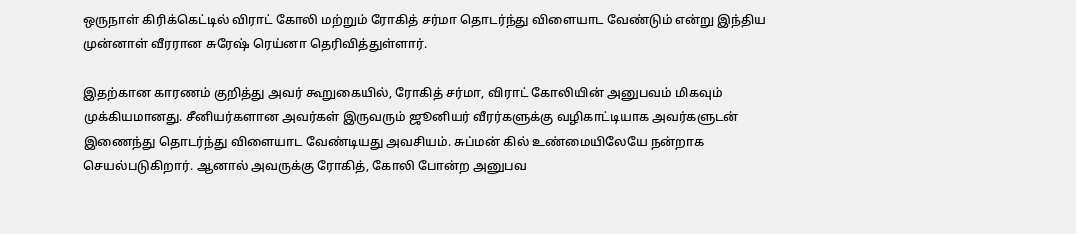ஒருநாள் கிரிக்கெட்டில் விராட் கோலி மற்றும் ரோகித் சர்மா தொடர்ந்து விளையாட வேண்டும் என்று இந்திய முன்னாள் வீரரான சுரேஷ் ரெய்னா தெரிவித்துள்ளார்.

இதற்கான காரணம் குறித்து அவர் கூறுகையில், ரோகித் சர்மா, விராட் கோலியின் அனுபவம் மிகவும் முக்கியமானது. சீனியர்களான அவர்கள் இருவரும் ஜூனியர் வீரர்களுக்கு வழிகாட்டியாக அவர்களுடன் இணைந்து தொடர்ந்து விளையாட வேண்டியது அவசியம். சுப்மன் கில் உண்மையிலேயே நன்றாக செயல்படுகிறார். ஆனால் அவருக்கு ரோகித், கோலி போன்ற அனுபவ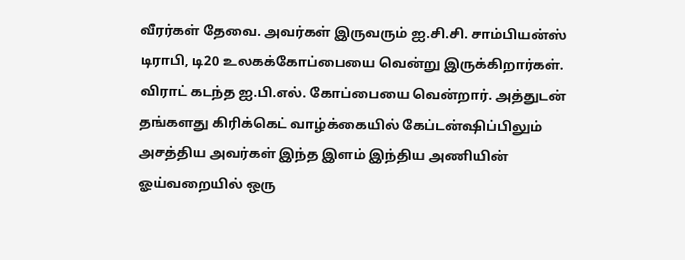வீரர்கள் தேவை. அவர்கள் இருவரும் ஐ.சி.சி. சாம்பியன்ஸ் டிராபி, டி20 உலகக்கோப்பையை வென்று இருக்கிறார்கள். விராட் கடந்த ஐ.பி.எல். கோப்பையை வென்றார். அத்துடன் தங்களது கிரிக்கெட் வாழ்க்கையில் கேப்டன்ஷிப்பிலும் அசத்திய அவர்கள் இந்த இளம் இந்திய அணியின் ஓய்வறையில் ஒரு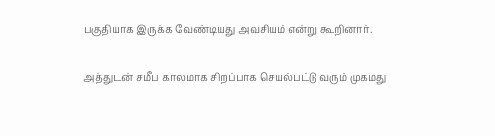பகுதியாக இருக்க வேண்டியது அவசியம் என்று கூறினார்.

அத்துடன் சமீப காலமாக சிறப்பாக செயல்பட்டு வரும் முகமது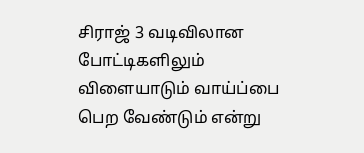சிராஜ் 3 வடிவிலான போட்டிகளிலும் விளையாடும் வாய்ப்பை பெற வேண்டும் என்று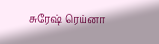சுரேஷ் ரெய்னா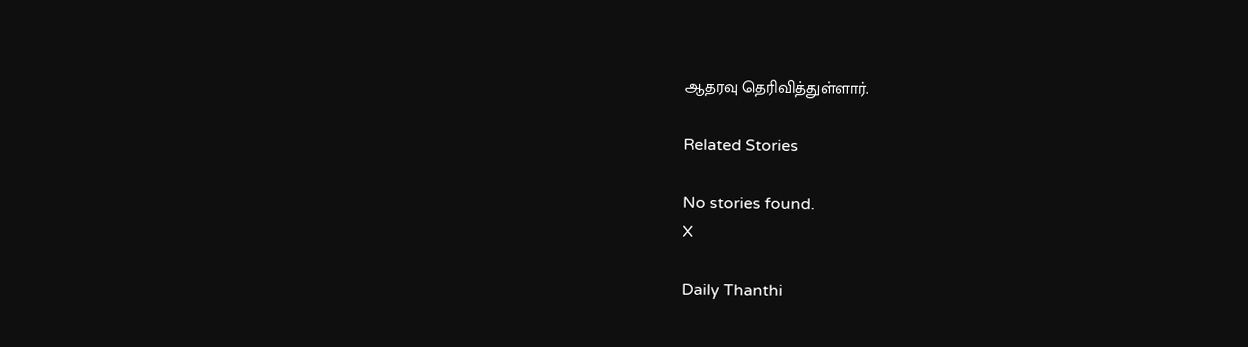ஆதரவு தெரிவித்துள்ளார்.

Related Stories

No stories found.
X

Daily Thanthi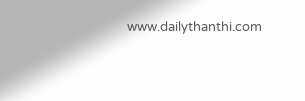www.dailythanthi.com